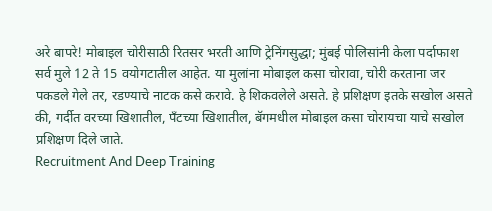अरे बापरे! मोबाइल चोरीसाठी रितसर भरती आणि ट्रेनिंगसुद्धा; मुंबई पोलिसांनी केला पर्दाफाश
सर्व मुले 12 ते 15 वयोगटातील आहेत. या मुलांना मोबाइल कसा चोरावा, चोरी करताना जर पकडले गेले तर, रडण्याचे नाटक कसे करावे. हे शिकवलेले असते. हे प्रशिक्षण इतके सखोल असते की, गर्दीत वरच्या खिशातील, पँटच्या खिशातील, बॅगमधील मोबाइल कसा चोरायचा याचे सखोल प्रशिक्षण दिले जाते.
Recruitment And Deep Training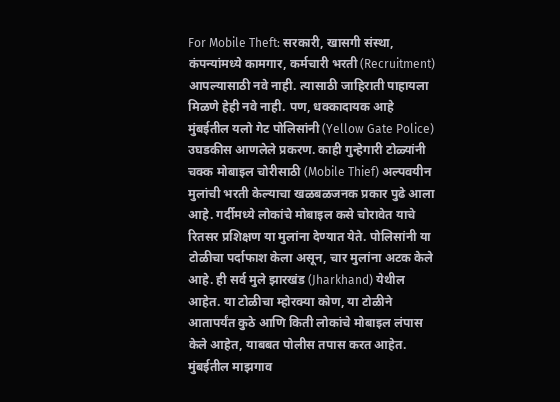For Mobile Theft: सरकारी, खासगी संस्था, कंपन्यांमध्ये कामगार, कर्मचारी भरती (Recruitment) आपल्यासाठी नवे नाही. त्यासाठी जाहिराती पाहायला मिळणे हेही नवे नाही. पण, धक्कादायक आहे मुंबईतील यलो गेट पोलिसांनी (Yellow Gate Police) उघडकीस आणलेले प्रकरण. काही गुन्हेगारी टोळ्यांनी चक्क मोबाइल चोरीसाठी (Mobile Thief) अल्पवयीन मुलांची भरती केल्याचा खळबळजनक प्रकार पुढे आला आहे. गर्दीमध्ये लोकांचे मोबाइल कसे चोरावेत याचे रितसर प्रशिक्षण या मुलांना देण्यात येते. पोलिसांनी या टोळीचा पर्दाफाश केला असून, चार मुलांना अटक केले आहे. ही सर्व मुले झारखंड (Jharkhand) येथील आहेत. या टोळीचा म्होरक्या कोण, या टोळीने आतापर्यंत कुठे आणि किती लोकांचे मोबाइल लंपास केले आहेत, याबबत पोलीस तपास करत आहेत.
मुंबईतील माझगाव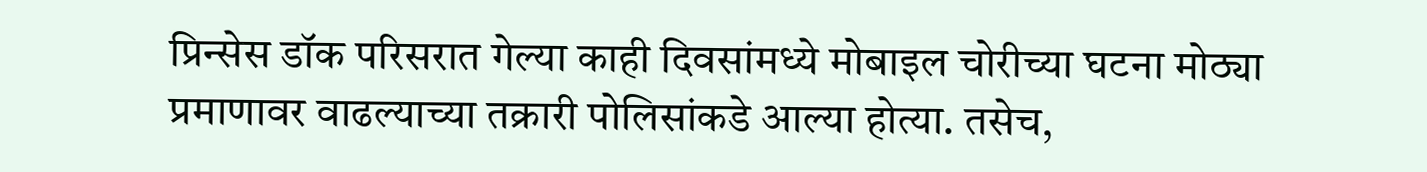प्रिन्सेस डॉक परिसरात गेल्या काही दिवसांमध्ये मोबाइल चोरीच्या घटना मोठ्या प्रमाणावर वाढल्याच्या तक्रारी पोलिसांकडे आल्या होत्या. तसेच,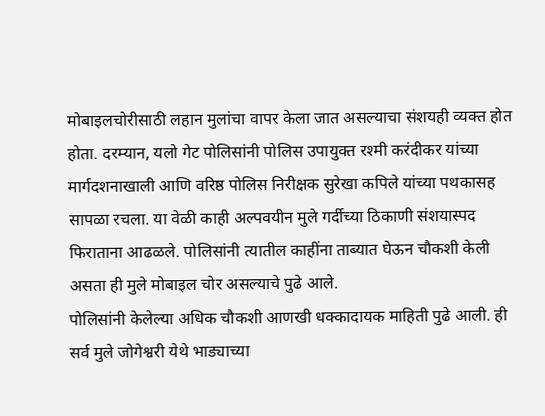मोबाइलचोरीसाठी लहान मुलांचा वापर केला जात असल्याचा संशयही व्यक्त होत होता. दरम्यान, यलो गेट पोलिसांनी पोलिस उपायुक्त रश्मी करंदीकर यांच्या मार्गदशनाखाली आणि वरिष्ठ पोलिस निरीक्षक सुरेखा कपिले यांच्या पथकासह सापळा रचला. या वेळी काही अल्पवयीन मुले गर्दीच्या ठिकाणी संशयास्पद फिराताना आढळले. पोलिसांनी त्यातील काहींना ताब्यात घेऊन चौकशी केली असता ही मुले मोबाइल चोर असल्याचे पुढे आले.
पोलिसांनी केलेल्या अधिक चौकशी आणखी धक्कादायक माहिती पुढे आली. ही सर्व मुले जोगेश्वरी येथे भाड्याच्या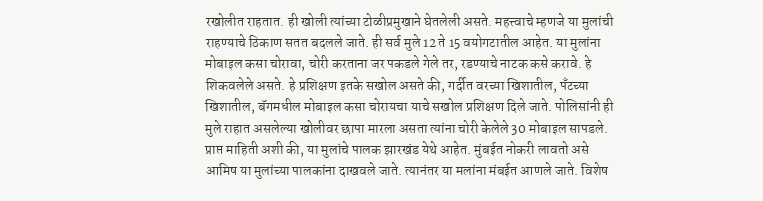रखोलीत राहतात. ही खोली त्यांच्या टोळीप्रमुखाने घेतलेली असते. महत्त्वाचे म्हणजे या मुलांची राहण्याचे ठिकाण सतत बदलले जाते. ही सर्व मुले 12 ते 15 वयोगटातील आहेत. या मुलांना मोबाइल कसा चोरावा, चोरी करताना जर पकडले गेले तर, रडण्याचे नाटक कसे करावे. हे शिकवलेले असते. हे प्रशिक्षण इतके सखोल असते की, गर्दीत वरच्या खिशातील, पँटच्या खिशातील, बॅगमधील मोबाइल कसा चोरायचा याचे सखोल प्रशिक्षण दिले जाते. पोलिसांनी ही मुले राहात असलेल्या खोलीवर छापा मारला असता त्यांना चोरी केलेले 30 मोबाइल सापडले.
प्राप्त माहिती अशी की, या मुलांचे पालक झारखंड येथे आहेत. मुंबईत नोकरी लावतो असे आमिष या मुलांच्या पालकांना दाखवले जाते. त्यानंतर या मलांना मंबईत आणले जाते. विशेष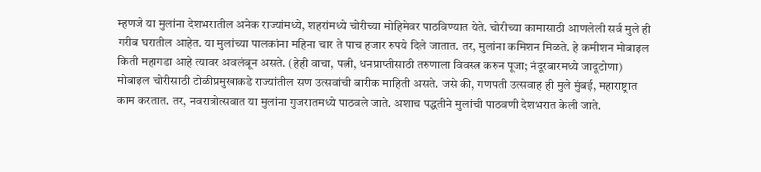म्हणजे या मुलांना देशभरातील अनेक राज्यांमध्ये, शहरांमध्ये चोरीच्या मोहिमेवर पाठविण्यात येते. चोरीच्या कामासाठी आणलेली सर्व मुले ही गरीब घरातील आहेत. या मुलांच्या पालकांना महिना चार ते पाच हजार रुपये दिले जातात. तर, मुलांना कमिशन मिळते. हे कमीशन मोबाइल किती महागडा आहे त्यावर अवलंबून असते. (हेही वाचा, पत्नी, धनप्राप्तीसाठी तरुणाला विवस्त्र करुन पूजा; नंदूरबारमध्ये जादूटोणा)
मोबाइल चोरीसाठी टोळीप्रमुखाकडे राज्यांतील सण उत्सवांची बारीक माहिती असते. जसे की, गणपती उत्सवाह ही मुले मुंबई, महाराष्ट्रात काम करतात. तर, नवरात्रोत्सवात या मुलांना गुजरातमध्ये पाठवले जाते. अशाच पद्धतीने मुलांची पाठवणी देशभरात केली जाते.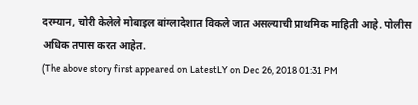दरम्यान, चोरी केलेले मोबाइल बांग्लादेशात विकले जात असल्याची प्राथमिक माहिती आहे. पोलीस अधिक तपास करत आहेत.
(The above story first appeared on LatestLY on Dec 26, 2018 01:31 PM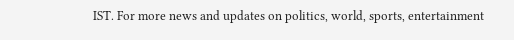IST. For more news and updates on politics, world, sports, entertainment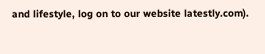and lifestyle, log on to our website latestly.com).